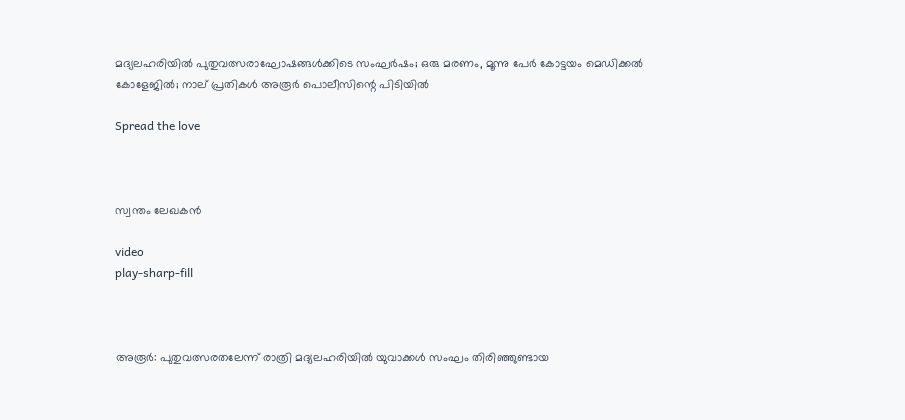മദ്യലഹരിയിൽ പുതുവത്സരാഘോഷങ്ങൾക്കിടെ സംഘർഷം; ഒരു മരണം, മൂന്നു പേർ കോട്ടയം മെഡിക്കൽ കോളേജിൽ; നാല് പ്രതികൾ അരൂർ പൊലീസിന്റെ പിടിയിൽ

Spread the love



സ്വന്തം ലേഖകൻ

video
play-sharp-fill



അരൂർ: പുതുവത്സരതലേന്ന് രാത്രി മദ്യലഹരിയില്‍ യുവാക്കള്‍ സംഘം തിരിഞ്ഞുണ്ടായ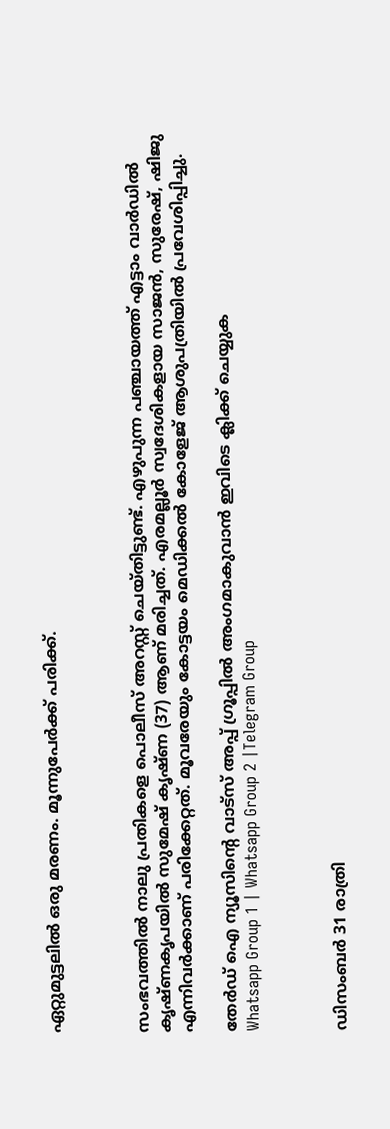ഏറ്റുമുട്ടലില്‍ ഒരു മരണം. മൂന്നുപേര്‍ക്ക് പരിക്ക്.



സംഭവത്തില്‍ നാലു പ്രതികളെ പൊലീസ് അറസ്റ്റ് ചെയ്തിട്ടുണ്ട്. എഴുപുന്ന പഞ്ചായത്ത് എട്ടാം വാര്‍ഡില്‍ കൃഷ്ണകൃപയില്‍ സുമേഷ് കൃഷ്ണ (37) ആണ് മരിച്ചത്. എരമല്ലൂര്‍ സ്വദേശികളായ സാജൻ, സുരേഷ്, ഷിജു എന്നിവര്‍ക്കാണ് പരിക്കേറ്റത്. മൂവരേയും കോട്ടയം മെഡിക്കല്‍ കോളേജ് ആശുപത്രിയില്‍ പ്രവേശിപ്പിച്ചു.

തേർഡ് ഐ ന്യൂസിന്റെ വാട്സ് അപ്പ് ഗ്രൂപ്പിൽ അംഗമാകുവാൻ ഇവിടെ ക്ലിക്ക് ചെയ്യുക
Whatsapp Group 1 | Whatsapp Group 2 |Telegram Group



ഡിസംബര്‍ 31 രാത്രി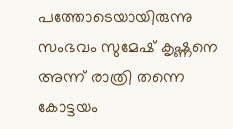പത്തോടെയായിരുന്നു സംഭവം സുമേഷ് കൃഷ്ണനെ അന്ന് രാത്രി തന്നെ കോട്ടയം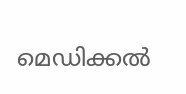മെഡിക്കല്‍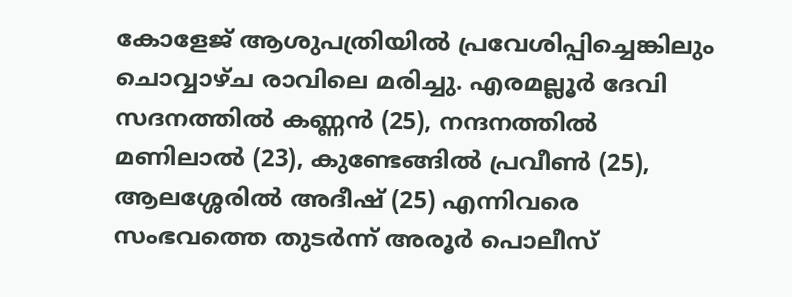കോളേജ് ആശുപത്രിയില്‍ പ്രവേശിപ്പിച്ചെങ്കിലും ചൊവ്വാഴ്ച രാവിലെ മരിച്ചു. എരമല്ലൂര്‍ ദേവി സദനത്തില്‍ കണ്ണൻ (25), നന്ദനത്തില്‍ മണിലാല്‍ (23), കുണ്ടേങ്ങില്‍ പ്രവീണ്‍ (25), ആലശ്ശേരില്‍ അദീഷ് (25) എന്നിവരെ സംഭവത്തെ തുടര്‍ന്ന് അരൂര്‍ പൊലീസ്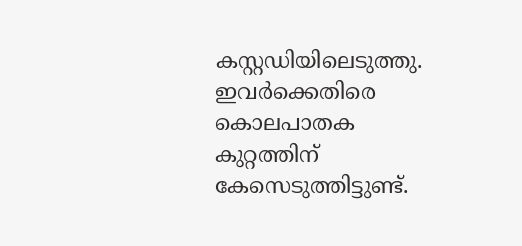കസ്റ്റഡിയിലെടുത്തു. ഇവര്‍ക്കെതിരെ കൊലപാതക കുറ്റത്തിന് കേസെടുത്തിട്ടുണ്ട്.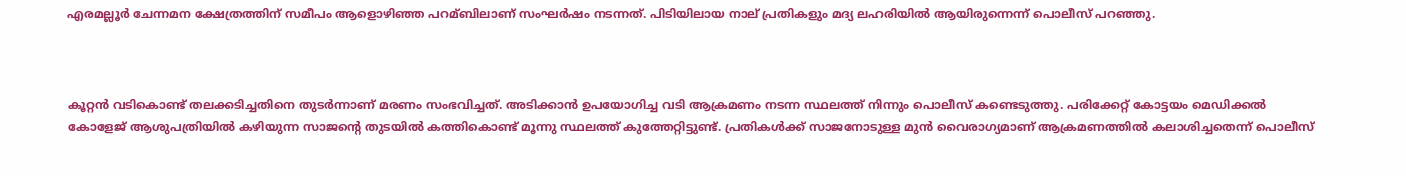എരമല്ലൂര്‍ ചേന്നമന ക്ഷേത്രത്തിന് സമീപം ആളൊഴിഞ്ഞ പറമ്ബിലാണ് സംഘര്‍ഷം നടന്നത്. പിടിയിലായ നാല് പ്രതികളും മദ്യ ലഹരിയില്‍ ആയിരുന്നെന്ന് പൊലീസ് പറഞ്ഞു.



കൂറ്റൻ വടികൊണ്ട് തലക്കടിച്ചതിനെ തുടര്‍ന്നാണ് മരണം സംഭവിച്ചത്. അടിക്കാൻ ഉപയോഗിച്ച വടി ആക്രമണം നടന്ന സ്ഥലത്ത് നിന്നും പൊലീസ് കണ്ടെടുത്തു. പരിക്കേറ്റ് കോട്ടയം മെഡിക്കല്‍ കോളേജ് ആശുപത്രിയില്‍ കഴിയുന്ന സാജന്റെ തുടയില്‍ കത്തികൊണ്ട് മൂന്നു സ്ഥലത്ത് കുത്തേറ്റിട്ടുണ്ട്. പ്രതികള്‍ക്ക് സാജനോടുള്ള മുൻ വൈരാഗ്യമാണ് ആക്രമണത്തില്‍ കലാശിച്ചതെന്ന് പൊലീസ്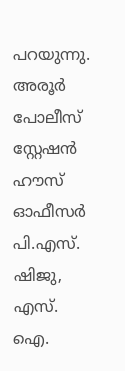പറയുന്നു. അരൂര്‍ പോലീസ് സ്റ്റേഷൻ ഹൗസ് ഓഫീസര്‍ പി.എസ്. ഷിജു, എസ്. ഐ.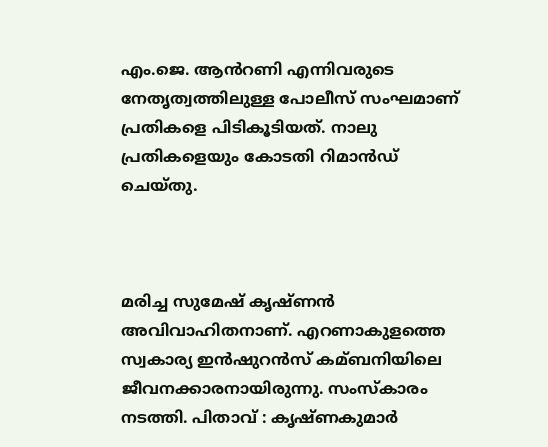എം.ജെ. ആൻറണി എന്നിവരുടെ നേതൃത്വത്തിലുള്ള പോലീസ് സംഘമാണ് പ്രതികളെ പിടികൂടിയത്. നാലു പ്രതികളെയും കോടതി റിമാൻഡ് ചെയ്തു.



മരിച്ച സുമേഷ് കൃഷ്ണൻ അവിവാഹിതനാണ്. എറണാകുളത്തെ സ്വകാര്യ ഇൻഷുറൻസ് കമ്ബനിയിലെ ജീവനക്കാരനായിരുന്നു. സംസ്കാരം നടത്തി. പിതാവ് : കൃഷ്ണകുമാര്‍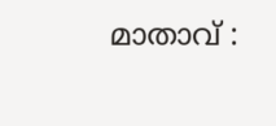മാതാവ് :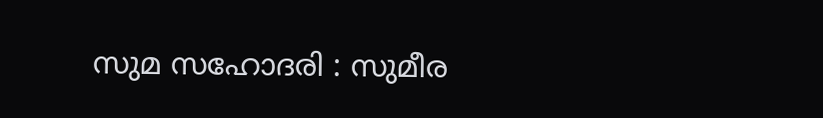സുമ സഹോദരി : സുമീര